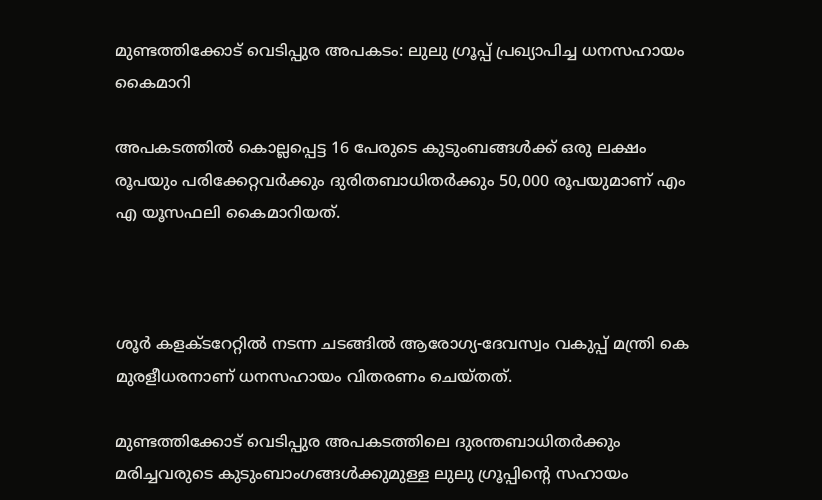മുണ്ടത്തിക്കോട് വെടിപ്പുര അപകടം: ലുലു ഗ്രൂപ്പ് പ്രഖ്യാപിച്ച ധനസഹായം കൈമാറി

അപകടത്തില്‍ കൊല്ലപ്പെട്ട 16 പേരുടെ കുടുംബങ്ങള്‍ക്ക് ഒരു ലക്ഷം രൂപയും പരിക്കേറ്റവര്‍ക്കും ദുരിതബാധിതര്‍ക്കും 50,000 രൂപയുമാണ് എം എ യൂസഫലി കൈമാറിയത്.



ശൂര്‍ കളക്ടറേറ്റില്‍ നടന്ന ചടങ്ങില്‍ ആരോഗ്യ-ദേവസ്വം വകുപ്പ് മന്ത്രി കെ മുരളീധരനാണ് ധനസഹായം വിതരണം ചെയ്തത്.

മുണ്ടത്തിക്കോട് വെടിപ്പുര അപകടത്തിലെ ദുരന്തബാധിതര്‍ക്കും മരിച്ചവരുടെ കുടുംബാംഗങ്ങള്‍ക്കുമുള്ള ലുലു ഗ്രൂപ്പിന്റെ സഹായം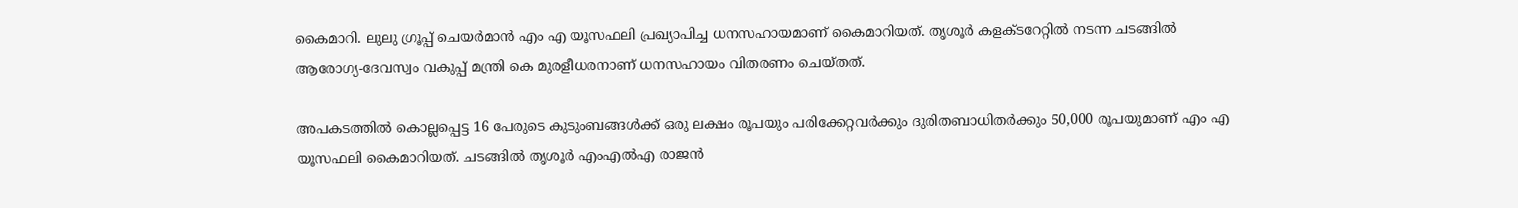കൈമാറി. ലുലു ഗ്രൂപ്പ് ചെയര്‍മാന്‍ എം എ യൂസഫലി പ്രഖ്യാപിച്ച ധനസഹായമാണ് കൈമാറിയത്. തൃശൂര്‍ കളക്ടറേറ്റില്‍ നടന്ന ചടങ്ങില്‍ ആരോഗ്യ-ദേവസ്വം വകുപ്പ് മന്ത്രി കെ മുരളീധരനാണ് ധനസഹായം വിതരണം ചെയ്തത്.

അപകടത്തില്‍ കൊല്ലപ്പെട്ട 16 പേരുടെ കുടുംബങ്ങള്‍ക്ക് ഒരു ലക്ഷം രൂപയും പരിക്കേറ്റവര്‍ക്കും ദുരിതബാധിതര്‍ക്കും 50,000 രൂപയുമാണ് എം എ യൂസഫലി കൈമാറിയത്. ചടങ്ങില്‍ തൃശൂര്‍ എംഎല്‍എ രാജന്‍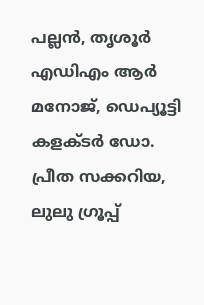പല്ലന്‍, തൃശൂര്‍ എഡിഎം ആര്‍ മനോജ്, ഡെപ്യൂട്ടി കളക്ടര്‍ ഡോ. പ്രീത സക്കറിയ, ലുലു ഗ്രൂപ്പ്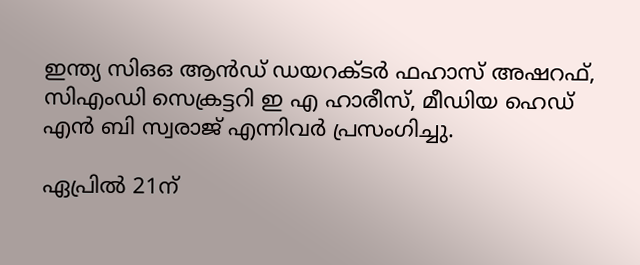ഇന്ത്യ സിഒഒ ആന്‍ഡ് ഡയറക്ടര്‍ ഫഹാസ് അഷറഫ്, സിഎംഡി സെക്രട്ടറി ഇ എ ഹാരീസ്, മീഡിയ ഹെഡ് എന്‍ ബി സ്വരാജ് എന്നിവര്‍ പ്രസംഗിച്ചു.

ഏപ്രില്‍ 21ന്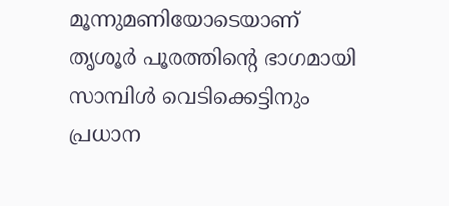മൂന്നുമണിയോടെയാണ് തൃശൂര്‍ പൂരത്തിന്റെ ഭാഗമായി സാമ്പിള്‍ വെടിക്കെട്ടിനും പ്രധാന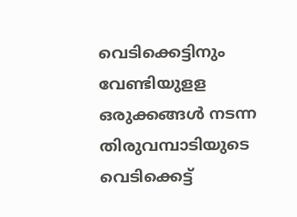വെടിക്കെട്ടിനും വേണ്ടിയുളള ഒരുക്കങ്ങള്‍ നടന്ന തിരുവമ്പാടിയുടെ വെടിക്കെട്ട്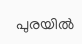പുരയില്‍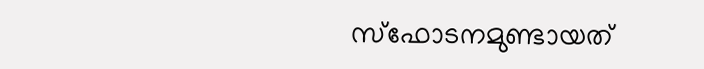സ്ഫോടനമുണ്ടായത്